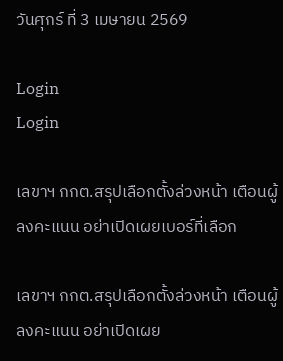วันศุกร์ ที่ 3 เมษายน 2569

Login
Login

เลขาฯ กกต.สรุปเลือกตั้งล่วงหน้า เตือนผู้ลงคะแนน อย่าเปิดเผยเบอร์ที่เลือก

เลขาฯ กกต.สรุปเลือกตั้งล่วงหน้า เตือนผู้ลงคะแนน อย่าเปิดเผย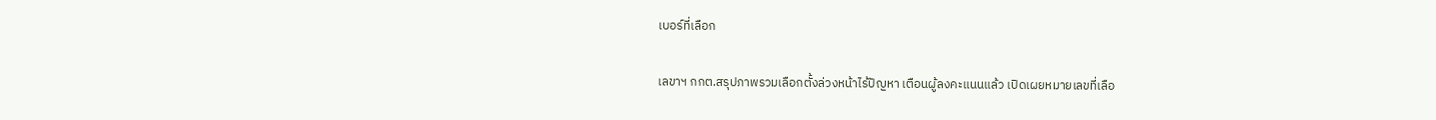เบอร์ที่เลือก

เลขาฯ กกต.สรุปภาพรวมเลือกตั้งล่วงหน้าไร้ปัญหา เตือนผู้ลงคะแนนแล้ว เปิดเผยหมายเลขที่เลือ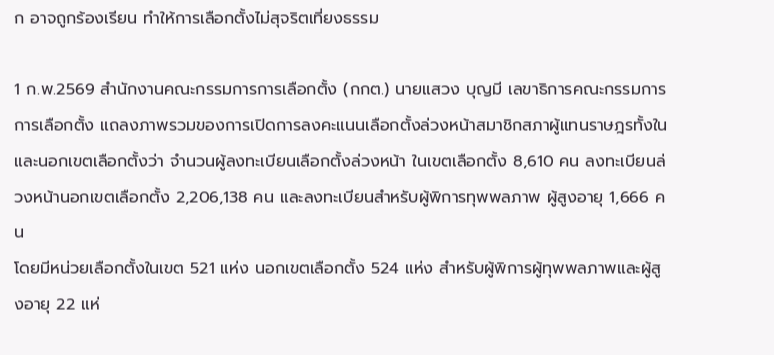ก อาจถูกร้องเรียน ทำให้การเลือกตั้งไม่สุจริตเที่ยงธรรม

1 ก.พ.2569 สำนักงานคณะกรรมการการเลือกตั้ง (กกต.) นายแสวง บุญมี เลขาธิการคณะกรรมการการเลือกตั้ง แถลงภาพรวมของการเปิดการลงคะแนนเลือกตั้งล่วงหน้าสมาชิกสภาผู้แทนราษฎรทั้งใน และนอกเขตเลือกตั้งว่า จำนวนผู้ลงทะเบียนเลือกตั้งล่วงหน้า ในเขตเลือกตั้ง 8,610 คน ลงทะเบียนล่วงหน้านอกเขตเลือกตั้ง 2,206,138 คน และลงทะเบียนสำหรับผู้พิการทุพพลภาพ ผู้สูงอายุ 1,666 คน
โดยมีหน่วยเลือกตั้งในเขต 521 แห่ง นอกเขตเลือกตั้ง 524 แห่ง สำหรับผู้พิการผู้ทุพพลภาพและผู้สูงอายุ 22 แห่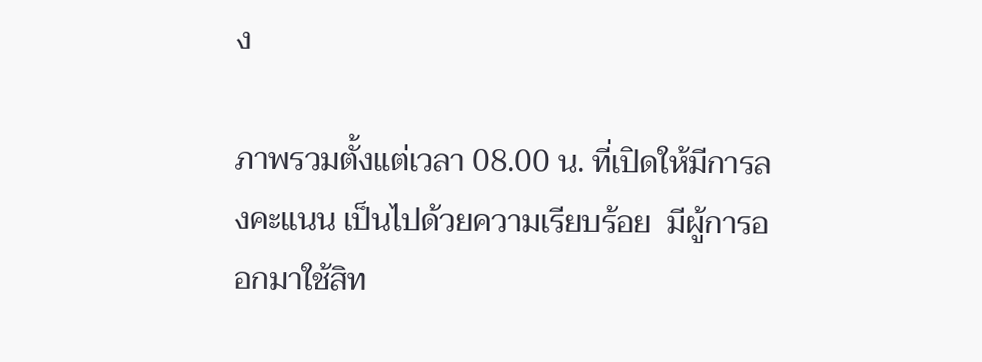ง

ภาพรวมตั้งแต่เวลา 08.00 น. ที่เปิดให้มีการลงคะแนน เป็นไปด้วยความเรียบร้อย  มีผู้การออกมาใช้สิท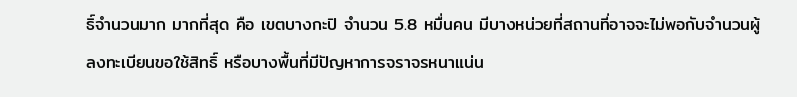ธิ์จำนวนมาก มากที่สุด คือ เขตบางกะปิ จำนวน 5.8 หมื่นคน มีบางหน่วยที่สถานที่อาจจะไม่พอกับจำนวนผู้ลงทะเบียนขอใช้สิทธิ์ หรือบางพื้นที่มีปัญหาการจราจรหนาแน่น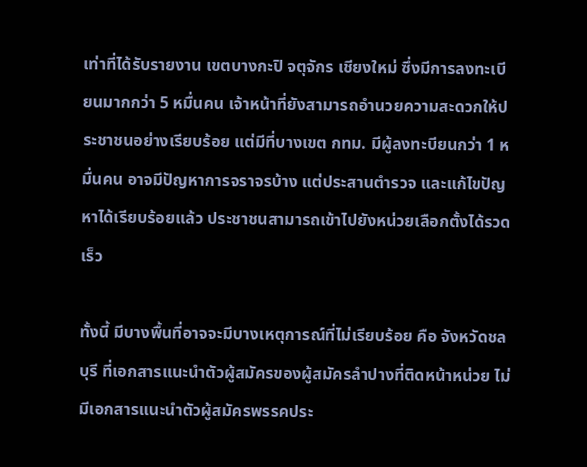เท่าที่ได้รับรายงาน เขตบางกะปิ จตุจักร เชียงใหม่ ซึ่งมีการลงทะเบียนมากกว่า 5 หมื่นคน เจ้าหน้าที่ยังสามารถอำนวยความสะดวกให้ประชาชนอย่างเรียบร้อย แต่มีที่บางเขต กทม. มีผู้ลงทะบียนกว่า 1 หมื่นคน อาจมีปัญหาการจราจรบ้าง แต่ประสานตำรวจ และแก้ไขปัญหาได้เรียบร้อยแล้ว ประชาชนสามารถเข้าไปยังหน่วยเลือกตั้งได้รวดเร็ว

ทั้งนี้ มีบางพื้นที่อาจจะมีบางเหตุการณ์ที่ไม่เรียบร้อย คือ จังหวัดชลบุรี ที่เอกสารแนะนำตัวผู้สมัครของผู้สมัครลำปางที่ติดหน้าหน่วย ไม่มีเอกสารแนะนำตัวผู้สมัครพรรคประ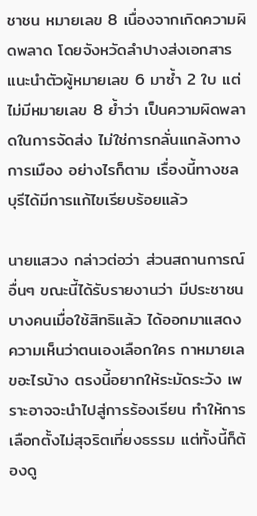ชาชน หมายเลข 8 เนื่องจากเกิดความผิดพลาด โดยจังหวัดลำปางส่งเอกสารแนะนำตัวผู้หมายเลข 6 มาซ้ำ 2 ใบ แต่ไม่มีหมายเลข 8 ย้ำว่า เป็นความผิดพลาดในการจัดส่ง ไม่ใช่การกลั่นแกล้งทางการเมือง อย่างไรก็ตาม เรื่องนี้ทางชลบุรีได้มีการแก้ไขเรียบร้อยแล้ว

นายแสวง กล่าวต่อว่า ส่วนสถานการณ์อื่นๆ ขณะนี้ได้รับรายงานว่า มีประชาชนบางคนเมื่อใช้สิทธิแล้ว ได้ออกมาแสดงความเห็นว่าตนเองเลือกใคร กาหมายเลขอะไรบ้าง ตรงนี้อยากให้ระมัดระวัง เพราะอาจจะนำไปสู่การร้องเรียน ทำให้การเลือกตั้งไม่สุจริตเที่ยงธรรม แต่ทั้งนี้ก็ต้องดู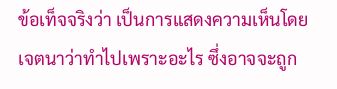ข้อเท็จจริงว่า เป็นการแสดงความเห็นโดยเจตนาว่าทำไปเพราะอะไร ซึ่งอาจจะถูก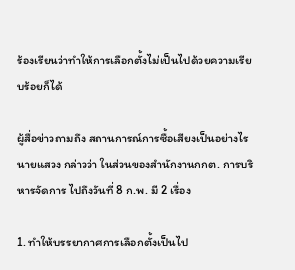ร้องเรียนว่าทำให้การเลือกตั้งไม่เป็นไปด้วยความเรียบร้อยก็ได้

ผู้สื่อข่าวถามถึง สถานการณ์การซื้อเสียงเป็นอย่างไร นายแสวง กล่าวว่า ในส่วนของสำนักงานกกต. การบริหารจัดการ ไปถึงวันที่ 8 ก.พ. มี 2 เรื่อง

1. ทำให้บรรยากาศการเลือกตั้งเป็นไป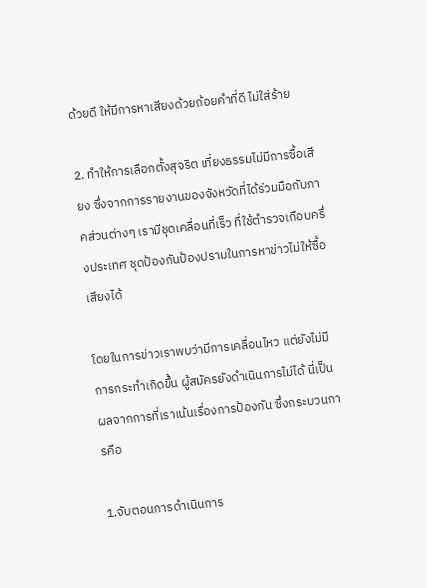ด้วยดี ให้มีการหาเสียงด้วยถ้อยคำที่ดี ไม่ใส่ร้าย

2. ทำให้การเลือกตั้งสุจริต เที่ยงธรรมไม่มีการซื้อเสียง ซึ่งจากการรายงานของจังหวัดที่ได้ร่วมมือกับภาคส่วนต่างๆ เรามีชุดเคลื่อนที่เร็ว ที่ใช้ตำรวจเกือบครึ่งประเทศ ชุดป้องกันป้องปรามในการหาข่าวไม่ให้ซื้อเสียงได้

โดยในการข่าวเราพบว่ามีการเคลื่อนไหว แต่ยังไม่มีการกระทำเกิดขึ้น ผู้สมัครยังดำเนินการไม่ได้ นี่เป็นผลจากการที่เราเน้นเรื่องการป้องกัน ซึ่งกระบวนการคือ

1.จับตอนการดำเนินการ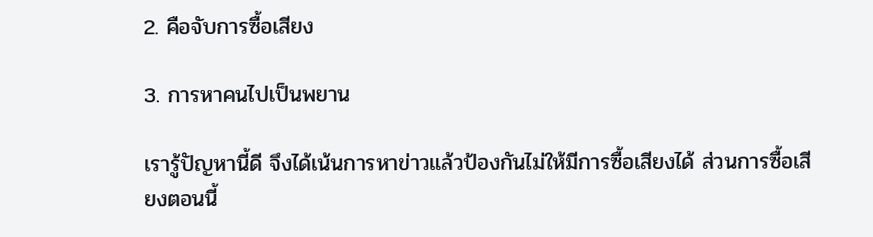2. คือจับการซื้อเสียง

3. การหาคนไปเป็นพยาน

เรารู้ปัญหานี้ดี จึงได้เน้นการหาข่าวแล้วป้องกันไม่ให้มีการซื้อเสียงได้ ส่วนการซื้อเสียงตอนนี้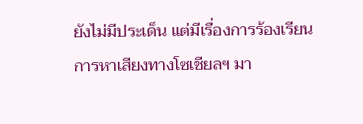ยังไม่มีประเด็น แต่มีเรื่องการร้องเรียนการหาเสียงทางโซเชียลฯ มา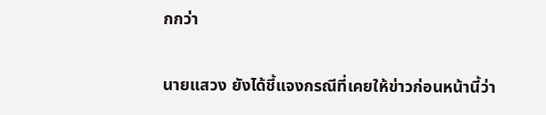กกว่า

นายแสวง ยังได้ชี้แจงกรณีที่เคยให้ข่าวก่อนหน้านี้ว่า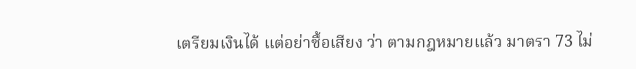เตรียมเงินได้ แต่อย่าซื้อเสียง ว่า ตามกฎหมายแล้ว มาตรา 73 ไม่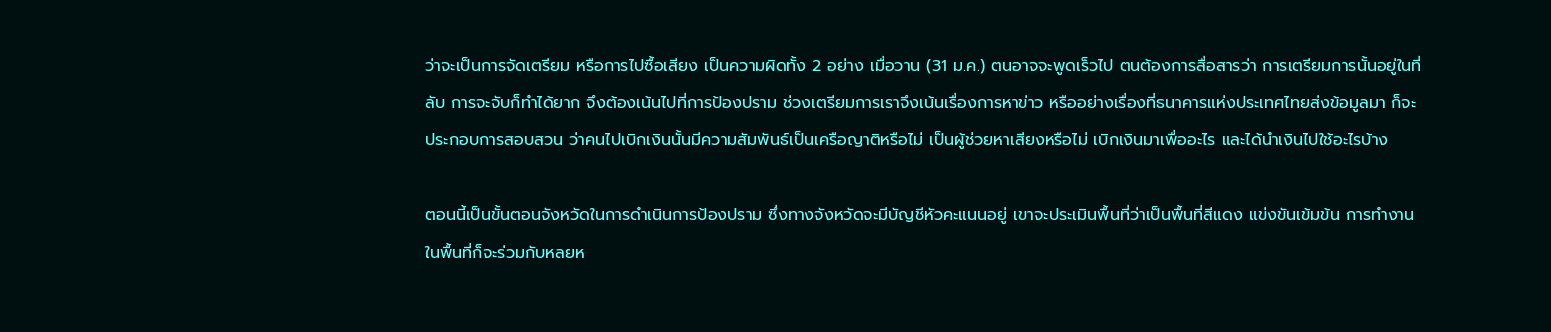ว่าจะเป็นการจัดเตรียม หรือการไปซื้อเสียง เป็นความผิดทั้ง 2 อย่าง เมื่อวาน (31 ม.ค.) ตนอาจจะพูดเร็วไป ตนต้องการสื่อสารว่า การเตรียมการนั้นอยู่ในที่ลับ การจะจับก็ทำได้ยาก จึงต้องเน้นไปที่การป้องปราม ช่วงเตรียมการเราจึงเน้นเรื่องการหาข่าว หรืออย่างเรื่องที่ธนาคารแห่งประเทศไทยส่งข้อมูลมา ก็จะประกอบการสอบสวน ว่าคนไปเบิกเงินนั้นมีความสัมพันธ์เป็นเครือญาติหรือไม่ เป็นผู้ช่วยหาเสียงหรือไม่ เบิกเงินมาเพื่ออะไร และได้นำเงินไปใช้อะไรบ้าง

ตอนนี้เป็นขั้นตอนจังหวัดในการดำเนินการป้องปราม ซึ่งทางจังหวัดจะมีบัญชีหัวคะแนนอยู่ เขาจะประเมินพื้นที่ว่าเป็นพื้นที่สีแดง แข่งขันเข้มข้น การทำงานในพื้นที่ก็จะร่วมกับหลยห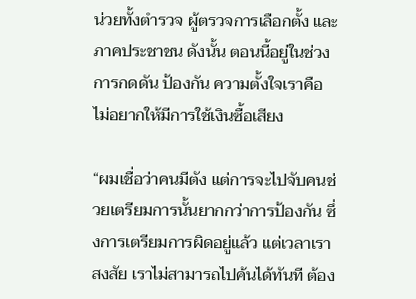น่วยทั้งตำรวจ ผู้ตรวจการเลือกตั้ง และภาคประชาชน ดังนั้น ตอนนี้อยู่ในช่วงการกดดัน ป้องกัน ความตั้งใจเราคือ ไม่อยากให้มีการใช้เงินซื้อเสียง

“ผมเชื่อว่าคนมีตัง แต่การจะไปจับคนช่วยเตรียมการนั้นยากกว่าการป้องกัน ซึ่งการเตรียมการผิดอยู่แล้ว แต่เวลาเราสงสัย เราไม่สามารถไปค้นได้ทันที ต้อง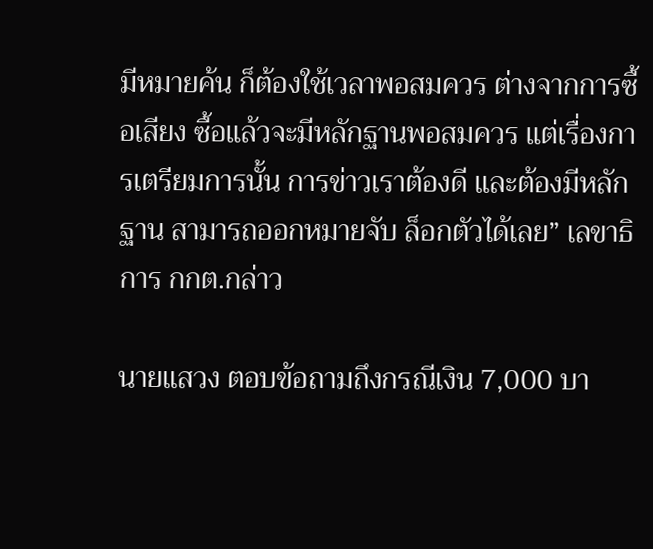มีหมายค้น ก็ต้องใช้เวลาพอสมควร ต่างจากการซื้อเสียง ซื้อแล้วจะมีหลักฐานพอสมควร แต่เรื่องการเตรียมการนั้น การข่าวเราต้องดี และต้องมีหลักฐาน สามารถออกหมายจับ ล็อกตัวได้เลย” เลขาธิการ กกต.กล่าว

นายแสวง ตอบข้อถามถึงกรณีเงิน 7,000 บา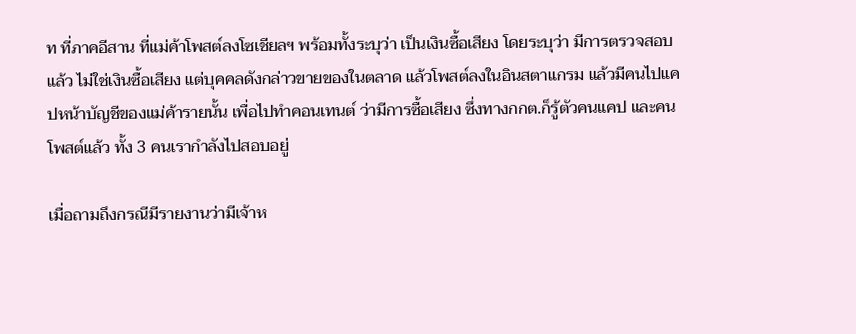ท ที่ภาคอีสาน ที่แม่ค้าโพสต์ลงโซเชียลฯ พร้อมทั้งระบุว่า เป็นเงินซื้อเสียง โดยระบุว่า มีการตรวจสอบแล้ว ไม่ใช่เงินซื้อเสียง แต่บุคคลดังกล่าวขายของในตลาด แล้วโพสต์ลงในอินสตาแกรม แล้วมีคนไปแคปหน้าบัญชีของแม่ค้ารายนั้น เพื่อไปทำคอนเทนต์ ว่ามีการซื้อเสียง ซึ่งทางกกต.ก็รู้ตัวคนแคป และคนโพสต์แล้ว ทั้ง 3 คนเรากำลังไปสอบอยู่

เมื่อถามถึงกรณีมีรายงานว่ามีเจ้าห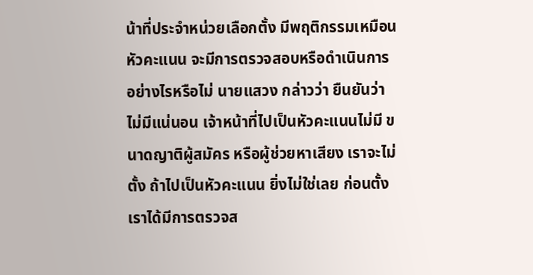น้าที่ประจำหน่วยเลือกตั้ง มีพฤติกรรมเหมือนหัวคะแนน จะมีการตรวจสอบหรือดำเนินการอย่างไรหรือไม่ นายแสวง กล่าวว่า ยืนยันว่า ไม่มีแน่นอน เจ้าหน้าที่ไปเป็นหัวคะแนนไม่มี ขนาดญาติผู้สมัคร หรือผู้ช่วยหาเสียง เราจะไม่ตั้ง ถ้าไปเป็นหัวคะแนน ยิ่งไม่ใช่เลย ก่อนตั้ง เราได้มีการตรวจส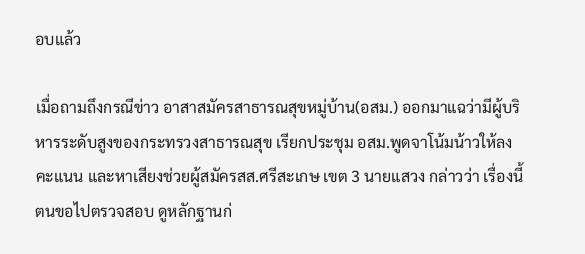อบแล้ว

เมื่อถามถึงกรณีข่าว อาสาสมัครสาธารณสุขหมู่บ้าน(อสม.) ออกมาแฉว่ามีผู้บริหารระดับสูงของกระทรวงสาธารณสุข เรียกประชุม อสม.พูดจาโน้มน้าวให้ลงคะแนน และหาเสียงช่วยผู้สมัครสส.ศรีสะเกษ เขต 3 นายแสวง กล่าวว่า เรื่องนี้ตนขอไปตรวจสอบ ดูหลักฐานก่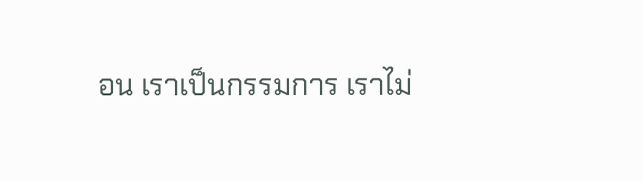อน เราเป็นกรรมการ เราไม่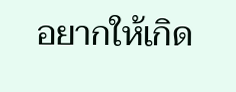อยากให้เกิด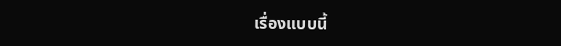เรื่องแบบนี้